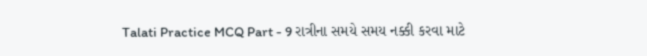Talati Practice MCQ Part - 9 રાત્રીના સમયે સમય નક્કી કરવા માટે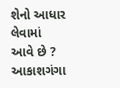શેનો આધાર લેવામાં આવે છે ? આકાશગંગા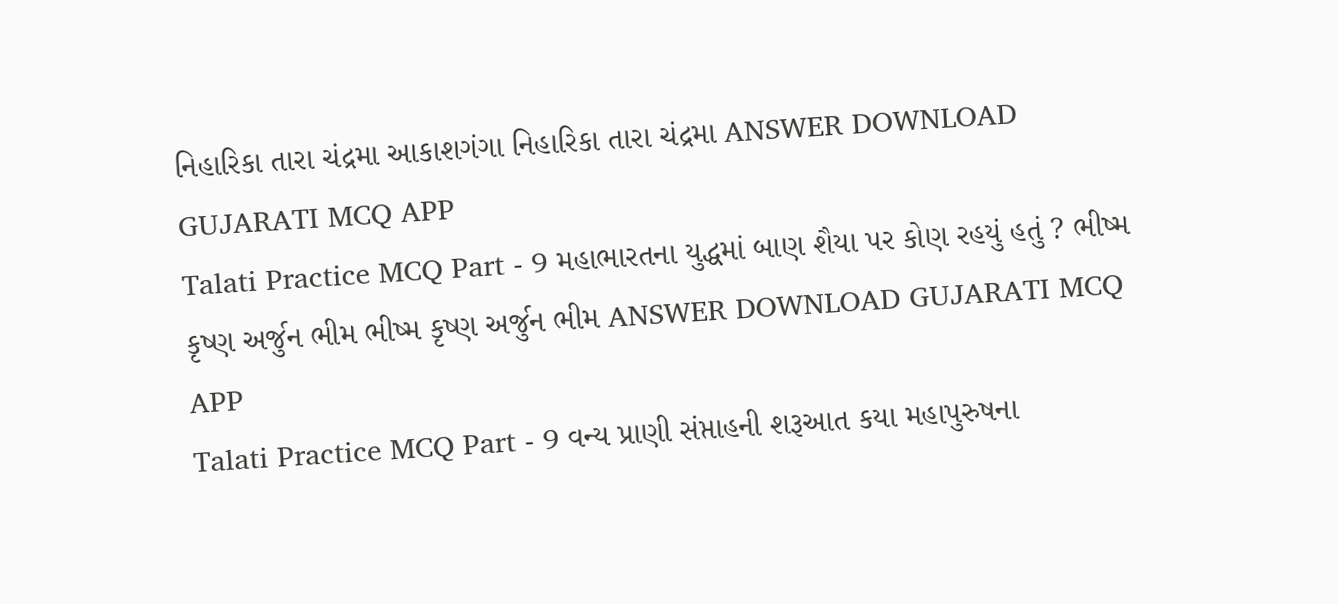નિહારિકા તારા ચંદ્રમા આકાશગંગા નિહારિકા તારા ચંદ્રમા ANSWER DOWNLOAD GUJARATI MCQ APP
Talati Practice MCQ Part - 9 મહાભારતના યુદ્ધમાં બાણ શૈયા પર કોણ રહયું હતું ? ભીષ્મ કૃષ્ણ અર્જુન ભીમ ભીષ્મ કૃષ્ણ અર્જુન ભીમ ANSWER DOWNLOAD GUJARATI MCQ APP
Talati Practice MCQ Part - 9 વન્ય પ્રાણી સંપ્તાહની શરૂઆત કયા મહાપુરુષના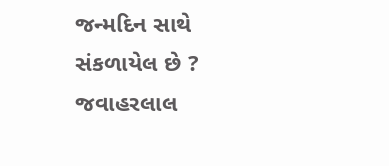જન્મદિન સાથે સંકળાયેલ છે ? જવાહરલાલ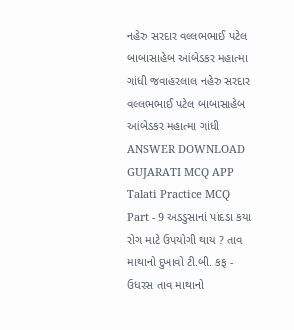નહેરુ સરદાર વલ્લભભાઈ પટેલ બાબાસાહેબ આંબેડકર મહાત્મા ગાંધી જવાહરલાલ નહેરુ સરદાર વલ્લભભાઈ પટેલ બાબાસાહેબ આંબેડકર મહાત્મા ગાંધી ANSWER DOWNLOAD GUJARATI MCQ APP
Talati Practice MCQ Part - 9 અડડુસાનાં પાંદડા કયા રોગ માટે ઉપયોગી થાય ? તાવ માથાનો દુખાવો ટી.બી. કફ - ઉધરસ તાવ માથાનો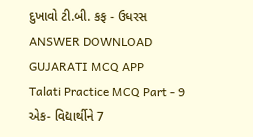દુખાવો ટી.બી. કફ - ઉધરસ ANSWER DOWNLOAD GUJARATI MCQ APP
Talati Practice MCQ Part - 9 એક- વિદ્યાર્થીને 7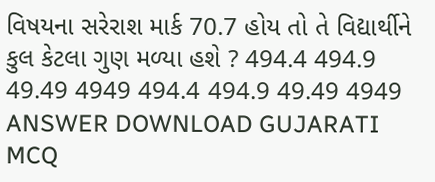વિષયના સરેરાશ માર્ક 70.7 હોય તો તે વિદ્યાર્થીને કુલ કેટલા ગુણ મળ્યા હશે ? 494.4 494.9 49.49 4949 494.4 494.9 49.49 4949 ANSWER DOWNLOAD GUJARATI MCQ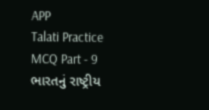APP
Talati Practice MCQ Part - 9 ભારતનું રાષ્ટ્રીય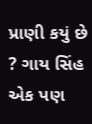પ્રાણી કયું છે ? ગાય સિંહ એક પણ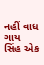નહીં વાધ ગાય સિંહ એક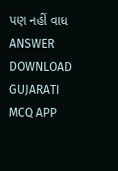પણ નહીં વાધ ANSWER DOWNLOAD GUJARATI MCQ APP